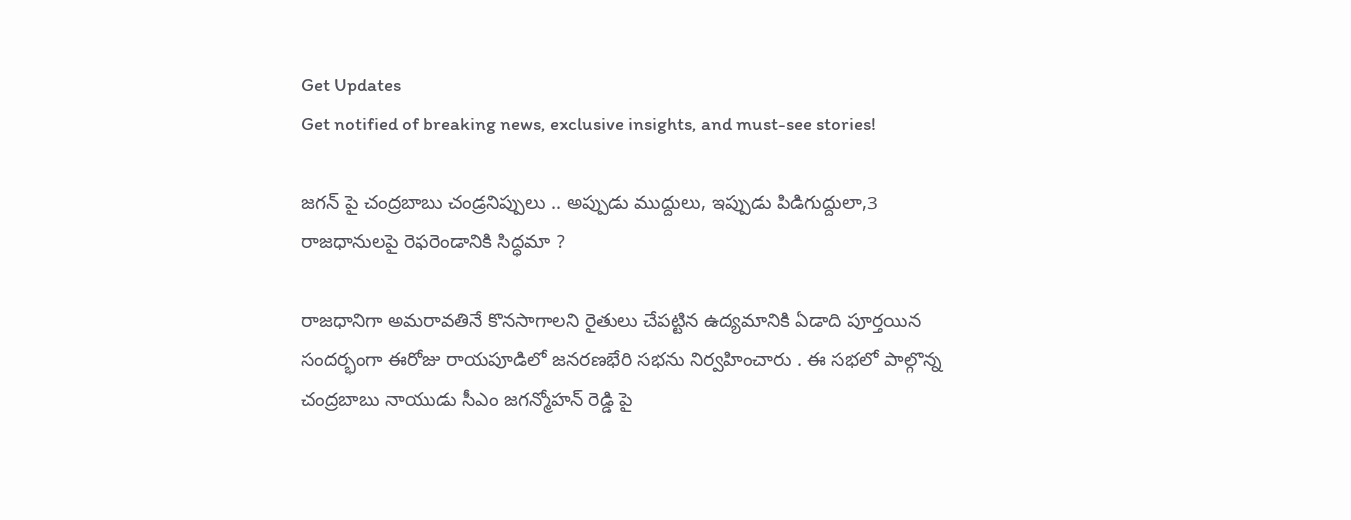Get Updates
Get notified of breaking news, exclusive insights, and must-see stories!

జగన్ పై చంద్రబాబు చండ్రనిప్పులు .. అప్పుడు ముద్దులు, ఇప్పుడు పిడిగుద్దులా,3 రాజధానులపై రెఫరెండానికి సిద్ధమా ?

రాజధానిగా అమరావతినే కొనసాగాలని రైతులు చేపట్టిన ఉద్యమానికి ఏడాది పూర్తయిన సందర్భంగా ఈరోజు రాయపూడిలో జనరణభేరి సభను నిర్వహించారు . ఈ సభలో పాల్గొన్న చంద్రబాబు నాయుడు సీఎం జగన్మోహన్ రెడ్డి పై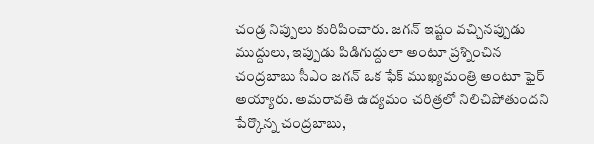చండ్ర నిప్పులు కురిపించారు. జగన్ ఇష్టం వచ్చినప్పుడు ముద్దులు, ఇప్పుడు పిడిగుద్దులా అంటూ ప్రశ్నించిన చంద్రబాబు సీఎం జగన్ ఒక ఫేక్ ముఖ్యమంత్రి అంటూ ఫైర్ అయ్యారు. అమరావతి ఉద్యమం చరిత్రలో నిలిచిపోతుందని పేర్కొన్న చంద్రబాబు,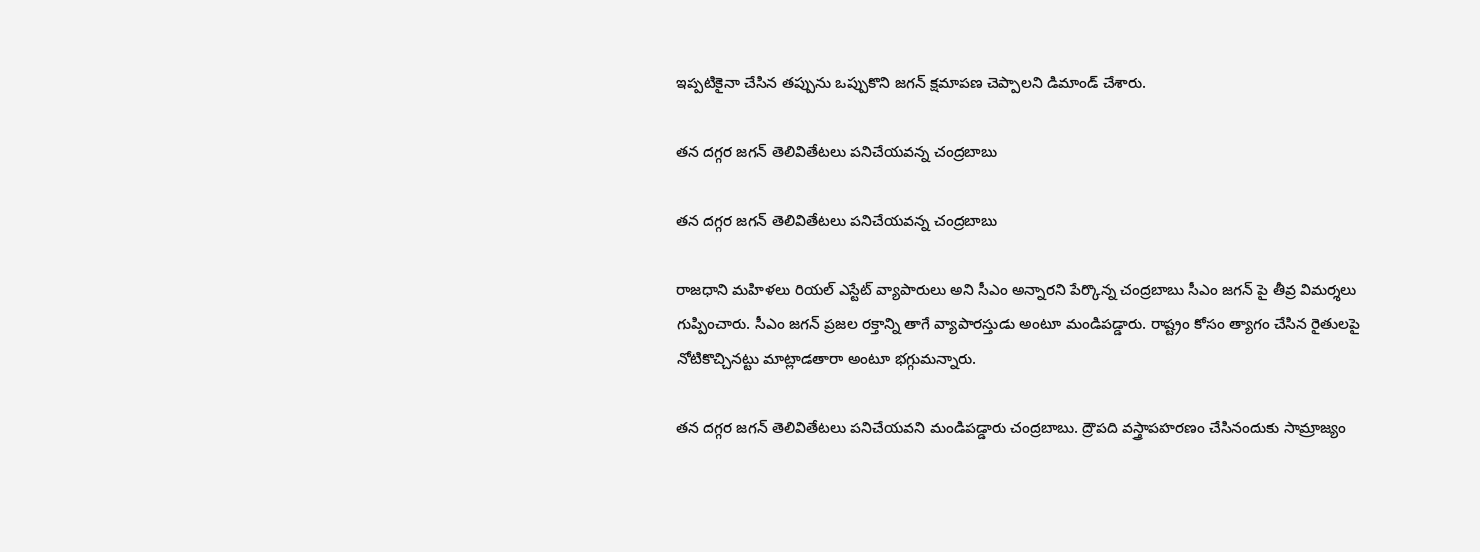ఇప్పటికైనా చేసిన తప్పును ఒప్పుకొని జగన్ క్షమాపణ చెప్పాలని డిమాండ్ చేశారు.

తన దగ్గర జగన్ తెలివితేటలు పనిచేయవన్న చంద్రబాబు

తన దగ్గర జగన్ తెలివితేటలు పనిచేయవన్న చంద్రబాబు

రాజధాని మహిళలు రియల్ ఎస్టేట్ వ్యాపారులు అని సీఎం అన్నారని పేర్కొన్న చంద్రబాబు సీఎం జగన్ పై తీవ్ర విమర్శలు గుప్పించారు. సీఎం జగన్ ప్రజల రక్తాన్ని తాగే వ్యాపారస్తుడు అంటూ మండిపడ్డారు. రాష్ట్రం కోసం త్యాగం చేసిన రైతులపై నోటికొచ్చినట్టు మాట్లాడతారా అంటూ భగ్గుమన్నారు.

తన దగ్గర జగన్ తెలివితేటలు పనిచేయవని మండిపడ్డారు చంద్రబాబు. ద్రౌపది వస్త్రాపహరణం చేసినందుకు సామ్రాజ్యం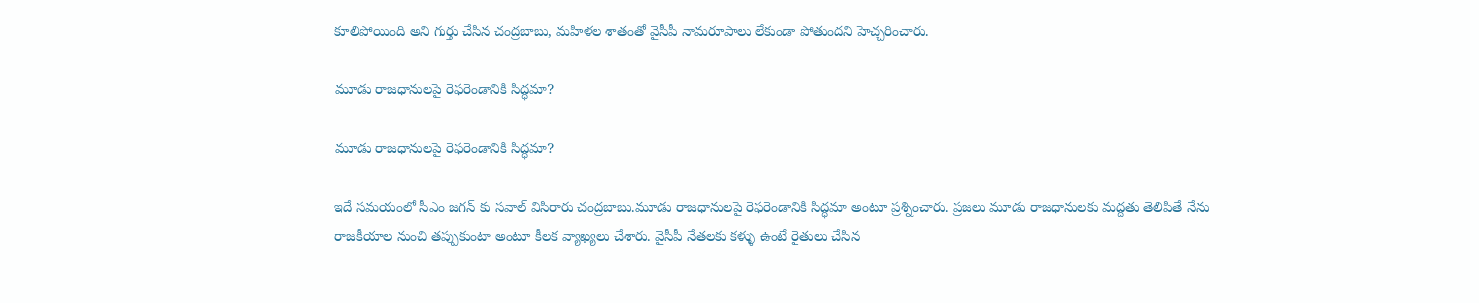కూలిపోయింది అని గుర్తు చేసిన చంద్రబాబు, మహిళల శాతంతో వైసీపీ నామరూపాలు లేకుండా పోతుందని హెచ్చరించారు.

మూడు రాజధానులపై రెఫరెండానికి సిద్ధమా?

మూడు రాజధానులపై రెఫరెండానికి సిద్ధమా?

ఇదే సమయంలో సీఎం జగన్ కు సవాల్ విసిరారు చంద్రబాబు.మూడు రాజధానులపై రెఫరెండానికి సిద్ధమా అంటూ ప్రశ్నించారు. ప్రజలు మూడు రాజధానులకు మద్దతు తెలిపితే నేను రాజకీయాల నుంచి తప్పుకుంటా అంటూ కీలక వ్యాఖ్యలు చేశారు. వైసీపీ నేతలకు కళ్ళు ఉంటే రైతులు చేసిన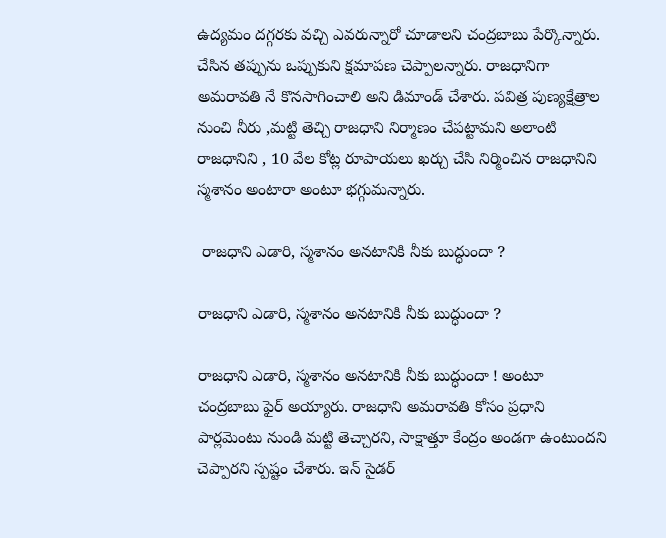ఉద్యమం దగ్గరకు వచ్చి ఎవరున్నారో చూడాలని చంద్రబాబు పేర్కొన్నారు. చేసిన తప్పును ఒప్పుకుని క్షమాపణ చెప్పాలన్నారు. రాజధానిగా అమరావతి నే కొనసాగించాలి అని డిమాండ్ చేశారు. పవిత్ర పుణ్యక్షేత్రాల నుంచి నీరు ,మట్టి తెచ్చి రాజధాని నిర్మాణం చేపట్టామని అలాంటి రాజధానిని , 10 వేల కోట్ల రూపాయలు ఖర్చు చేసి నిర్మించిన రాజధానిని స్మశానం అంటారా అంటూ భగ్గుమన్నారు.

 రాజధాని ఎడారి, స్మశానం అనటానికి నీకు బుద్ధుందా ?

రాజధాని ఎడారి, స్మశానం అనటానికి నీకు బుద్ధుందా ?

రాజధాని ఎడారి, స్మశానం అనటానికి నీకు బుద్ధుందా ! అంటూ చంద్రబాబు ఫైర్ అయ్యారు. రాజధాని అమరావతి కోసం ప్రధాని పార్లమెంటు నుండి మట్టి తెచ్చారని, సాక్షాత్తూ కేంద్రం అండగా ఉంటుందని చెప్పారని స్పష్టం చేశారు. ఇన్ సైడర్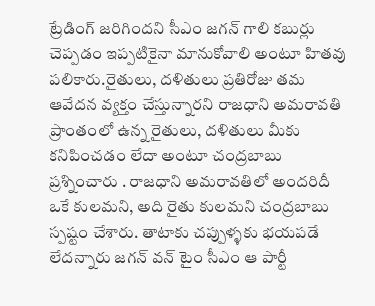ట్రేడింగ్ జరిగిందని సీఎం జగన్ గాలి కబుర్లు చెప్పడం ఇప్పటికైనా మానుకోవాలి అంటూ హితవు పలికారు.రైతులు, దళితులు ప్రతిరోజు తమ ఆవేదన వ్యక్తం చేస్తున్నారని రాజధాని అమరావతి ప్రాంతంలో ఉన్న రైతులు, దళితులు మీకు కనిపించడం లేదా అంటూ చంద్రబాబు ప్రశ్నించారు . రాజధాని అమరావతిలో అందరిదీ ఒకే కులమని, అది రైతు కులమని చంద్రబాబు స్పష్టం చేశారు. తాటాకు చప్పుళ్ళకు భయపడే లేదన్నారు జగన్ వన్ టైం సీఎం ఆ పార్టీ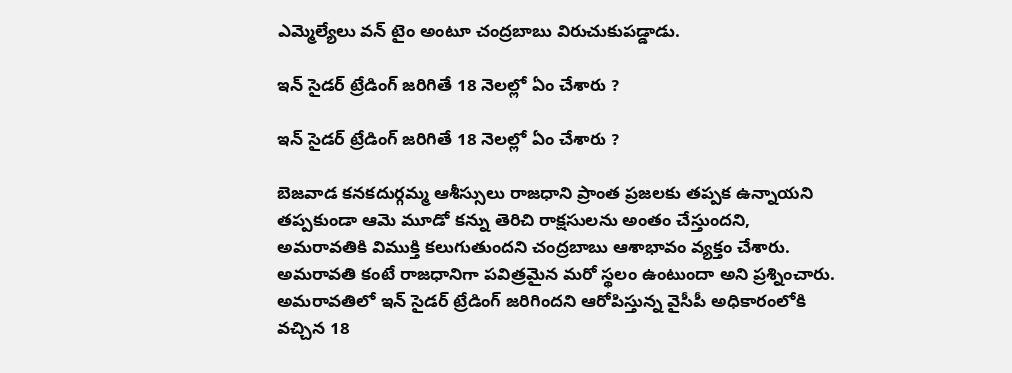ఎమ్మెల్యేలు వన్ టైం అంటూ చంద్రబాబు విరుచుకుపడ్డాడు.

ఇన్ సైడర్ ట్రేడింగ్ జరిగితే 18 నెలల్లో ఏం చేశారు ?

ఇన్ సైడర్ ట్రేడింగ్ జరిగితే 18 నెలల్లో ఏం చేశారు ?

బెజవాడ కనకదుర్గమ్మ ఆశీస్సులు రాజధాని ప్రాంత ప్రజలకు తప్పక ఉన్నాయని తప్పకుండా ఆమె మూడో కన్ను తెరిచి రాక్షసులను అంతం చేస్తుందని, అమరావతికి విముక్తి కలుగుతుందని చంద్రబాబు ఆశాభావం వ్యక్తం చేశారు. అమరావతి కంటే రాజధానిగా పవిత్రమైన మరో స్థలం ఉంటుందా అని ప్రశ్నించారు. అమరావతిలో ఇన్ సైడర్ ట్రేడింగ్ జరిగిందని ఆరోపిస్తున్న వైసీపీ అధికారంలోకి వచ్చిన 18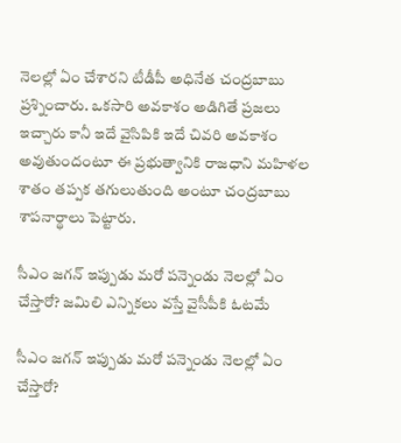నెలల్లో ఏం చేశారని టీడీపీ అధినేత చంద్రబాబు ప్రశ్నించారు. ఒకసారి అవకాశం అడిగితే ప్రజలు ఇచ్చారు కానీ ఇదే వైసిపికి ఇదే చివరి అవకాశం అవుతుందంటూ ఈ ప్రభుత్వానికి రాజధాని మహిళల శాతం తప్పక తగులుతుంది అంటూ చంద్రబాబు శాపనార్థాలు పెట్టారు.

సీఎం జగన్ ఇప్పుడు మరో పన్నెండు నెలల్లో ఏం చేస్తారో? జమిలి ఎన్నికలు వస్తే వైసీపీకి ఓటమే

సీఎం జగన్ ఇప్పుడు మరో పన్నెండు నెలల్లో ఏం చేస్తారో?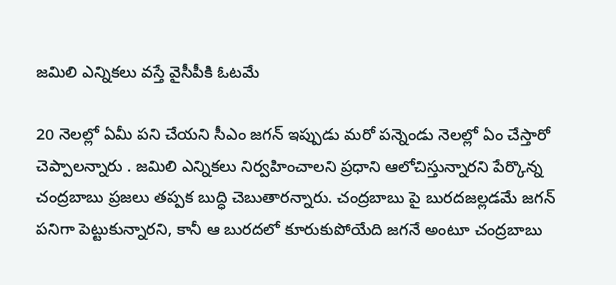జమిలి ఎన్నికలు వస్తే వైసీపీకి ఓటమే

20 నెలల్లో ఏమీ పని చేయని సీఎం జగన్ ఇప్పుడు మరో పన్నెండు నెలల్లో ఏం చేస్తారో చెప్పాలన్నారు . జమిలి ఎన్నికలు నిర్వహించాలని ప్రధాని ఆలోచిస్తున్నారని పేర్కొన్న చంద్రబాబు ప్రజలు తప్పక బుద్ధి చెబుతారన్నారు. చంద్రబాబు పై బురదజల్లడమే జగన్ పనిగా పెట్టుకున్నారని, కానీ ఆ బురదలో కూరుకుపోయేది జగనే అంటూ చంద్రబాబు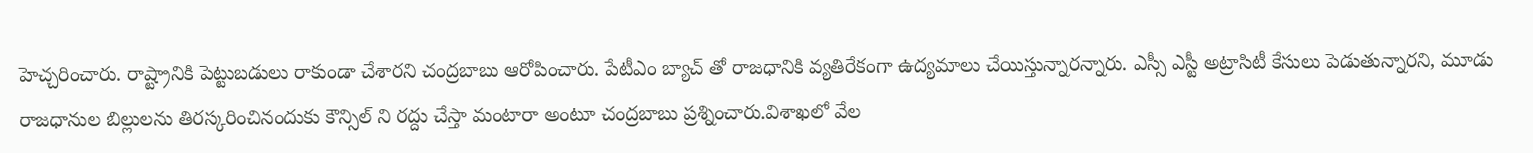హెచ్చరించారు. రాష్ట్రానికి పెట్టుబడులు రాకుండా చేశారని చంద్రబాబు ఆరోపించారు. పేటీఎం బ్యాచ్ తో రాజధానికి వ్యతిరేకంగా ఉద్యమాలు చేయిస్తున్నారన్నారు. ఎస్సీ ఎస్టీ అట్రాసిటీ కేసులు పెడుతున్నారని, మూడు రాజధానుల బిల్లులను తిరస్కరించినందుకు కౌన్సిల్ ని రద్దు చేస్తా మంటారా అంటూ చంద్రబాబు ప్రశ్నించారు.విశాఖలో వేల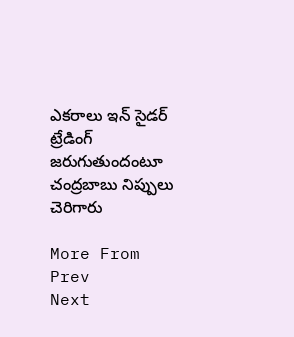ఎకరాలు ఇన్ సైడర్ ట్రేడింగ్ జరుగుతుందంటూ చంద్రబాబు నిప్పులు చెరిగారు

More From
Prev
Next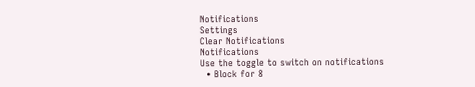Notifications
Settings
Clear Notifications
Notifications
Use the toggle to switch on notifications
  • Block for 8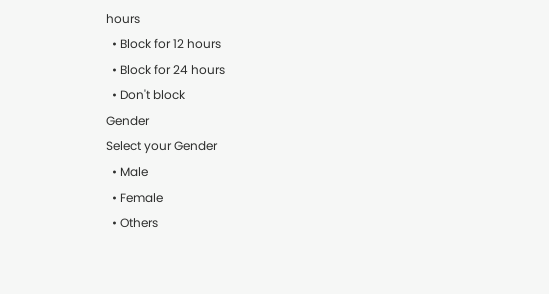hours
  • Block for 12 hours
  • Block for 24 hours
  • Don't block
Gender
Select your Gender
  • Male
  • Female
  • Others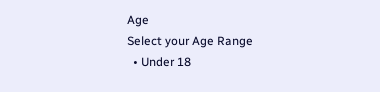Age
Select your Age Range
  • Under 18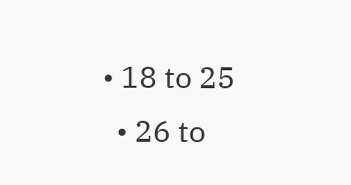• 18 to 25
  • 26 to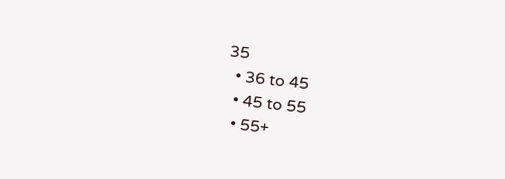35
  • 36 to 45
  • 45 to 55
  • 55+